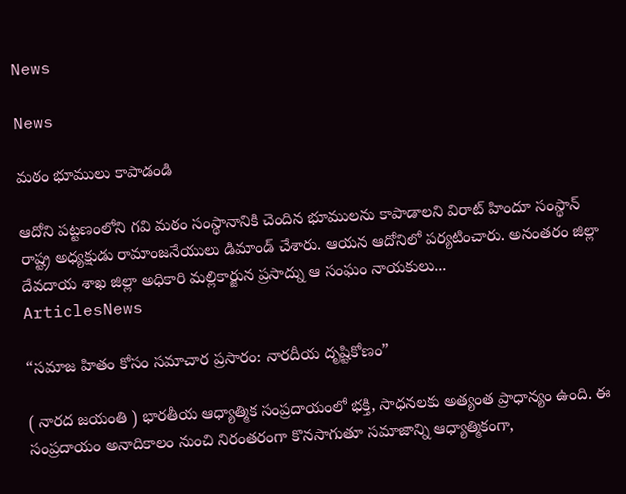News

News

మఠం భూములు కాపాడండి

ఆదోని పట్టణంలోని గవి మఠం సంస్థానానికి చెందిన భూములను కాపాడాలని విరాట్ హిందూ సంస్థాన్ రాష్ట్ర అధ్యక్షుడు రామాంజనేయులు డిమాండ్ చేశారు. ఆయన ఆదోనిలో పర్యటించారు. అనంతరం జిల్లా దేవదాయ శాఖ జిల్లా అధికారి మల్లికార్జున ప్రసాద్ను ఆ సంఘం నాయకులు...
ArticlesNews

“సమాజ హితం కోసం సమాచార ప్రసారం: నారదీయ దృష్టికోణం”

( నారద జయంతి ) భారతీయ ఆధ్యాత్మిక సంప్రదాయంలో భక్తి, సాధనలకు అత్యంత ప్రాధాన్యం ఉంది. ఈ సంప్రదాయం అనాదికాలం నుంచి నిరంతరంగా కొనసాగుతూ సమాజాన్ని ఆధ్యాత్మికంగా,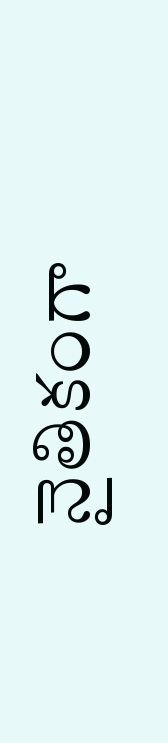నైతికంగా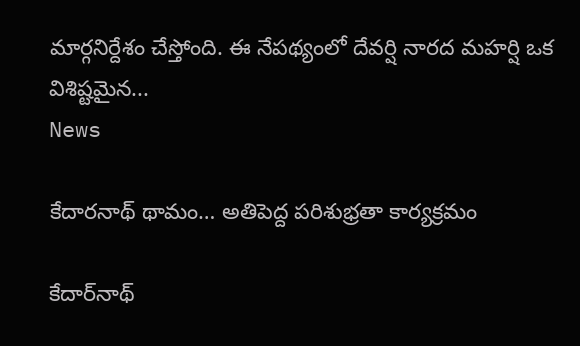మార్గనిర్దేశం చేస్తోంది. ఈ నేపథ్యంలో దేవర్షి నారద మహర్షి ఒక విశిష్టమైన...
News

కేదారనాథ్ థామం… అతిపెద్ద పరిశుభ్రతా కార్యక్రమం

కేదార్‌నాథ్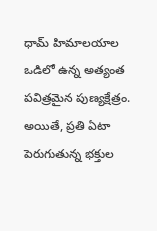ధామ్ హిమాలయాల ఒడిలో ఉన్న అత్యంత పవిత్రమైన పుణ్యక్షేత్రం. అయితే, ప్రతి ఏటా పెరుగుతున్న భక్తుల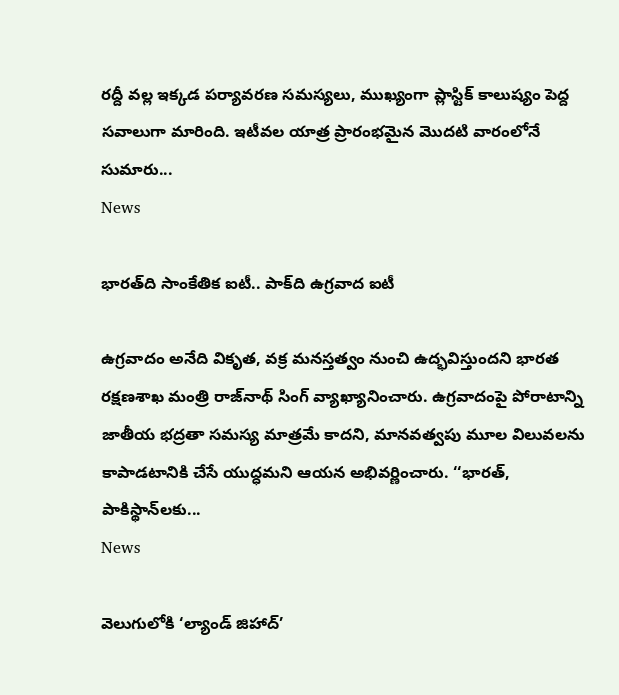రద్దీ వల్ల ఇక్కడ పర్యావరణ సమస్యలు, ముఖ్యంగా ప్లాస్టిక్ కాలుష్యం పెద్ద సవాలుగా మారింది. ఇటీవల యాత్ర ప్రారంభమైన మొదటి వారంలోనే సుమారు...
News

భారత్‌ది సాంకేతిక ఐటీ.. పాక్‌ది ఉగ్రవాద ఐటీ

ఉగ్రవాదం అనేది వికృత, వక్ర మనస్తత్వం నుంచి ఉద్భవిస్తుందని భారత రక్షణశాఖ మంత్రి రాజ్‌నాథ్‌ సింగ్‌ వ్యాఖ్యానించారు. ఉగ్రవాదంపై పోరాటాన్ని జాతీయ భద్రతా సమస్య మాత్రమే కాదని, మానవత్వపు మూల విలువలను కాపాడటానికి చేసే యుద్ధమని ఆయన అభివర్ణించారు. ‘‘భారత్, పాకిస్థాన్‌లకు...
News

వెలుగులోకి ‘ల్యాండ్ జిహాద్’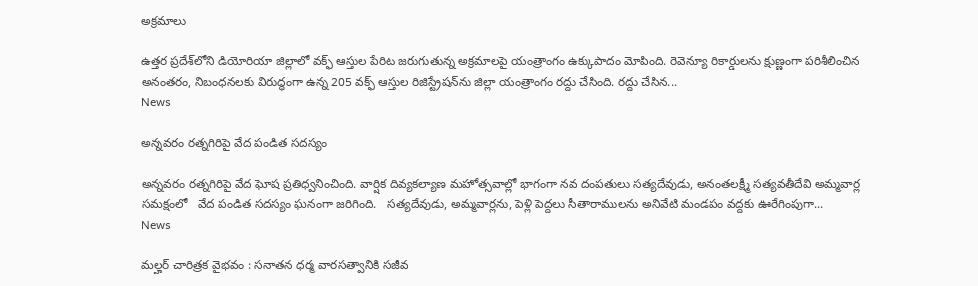అక్రమాలు

ఉత్తర ప్రదేశ్‌లోని డియోరియా జిల్లాలో వక్ఫ్ ఆస్తుల పేరిట జరుగుతున్న అక్రమాలపై యంత్రాంగం ఉక్కుపాదం మోపింది. రెవెన్యూ రికార్డులను క్షుణ్ణంగా పరిశీలించిన అనంతరం, నిబంధనలకు విరుద్ధంగా ఉన్న 205 వక్ఫ్ ఆస్తుల రిజిస్ట్రేషన్‌ను జిల్లా యంత్రాంగం రద్దు చేసింది. రద్దు చేసిన...
News

అన్నవరం రత్నగిరిపై వేద పండిత సదస్యం

అన్నవరం రత్నగిరిపై వేద ఘోష ప్రతిధ్వనించింది. వార్షిక దివ్యకల్యాణ మహోత్సవాల్లో భాగంగా నవ దంపతులు సత్యదేవుడు, అనంతలక్ష్మీ సత్యవతీదేవి అమ్మవార్ల సమక్షంలో   వేద పండిత సదస్యం ఘనంగా జరిగింది.   సత్యదేవుడు, అమ్మవార్లను, పెళ్లి పెద్దలు సీతారాములను అనివేటి మండపం వద్దకు ఊరేగింపుగా...
News

మల్హర్ చారిత్రక వైభవం : సనాతన ధర్మ వారసత్వానికి సజీవ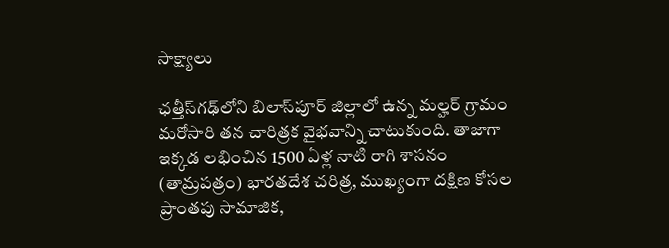సాక్ష్యాలు

ఛత్తీస్‌గఢ్‌లోని బిలాస్‌పూర్ జిల్లాలో ఉన్న మల్హర్ గ్రామం మరోసారి తన చారిత్రక వైభవాన్ని చాటుకుంది. తాజాగా ఇక్కడ లభించిన 1500 ఏళ్ల నాటి రాగి శాసనం (తామ్రపత్రం) భారతదేశ చరిత్ర, ముఖ్యంగా దక్షిణ కోసల ప్రాంతపు సామాజిక,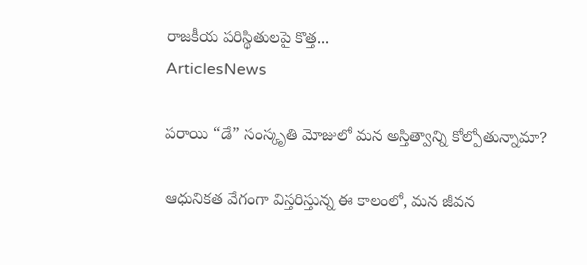రాజకీయ పరిస్థితులపై కొత్త...
ArticlesNews

పరాయి “డే” సంస్కృతి మోజులో మన అస్తిత్వాన్ని కోల్పోతున్నామా?

ఆధునికత వేగంగా విస్తరిస్తున్న ఈ కాలంలో, మన జీవన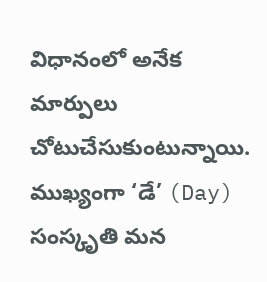విధానంలో అనేక మార్పులు చోటుచేసుకుంటున్నాయి. ముఖ్యంగా ‘డే’ (Day) సంస్కృతి మన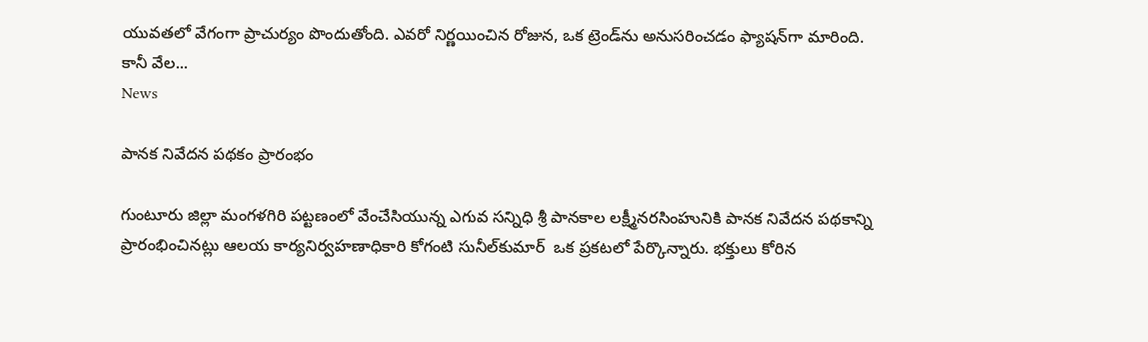యువతలో వేగంగా ప్రాచుర్యం పొందుతోంది. ఎవరో నిర్ణయించిన రోజున, ఒక ట్రెండ్‌ను అనుసరించడం ఫ్యాషన్‌గా మారింది. కానీ వేల...
News

పానక నివేదన పథకం ప్రారంభం

గుంటూరు జిల్లా మంగళగిరి పట్టణంలో వేంచేసియున్న ఎగువ సన్నిధి శ్రీ పానకాల లక్ష్మీనరసింహునికి పానక నివేదన పథకాన్ని ప్రారంభించినట్లు ఆలయ కార్యనిర్వహణాధికారి కోగంటి సునీల్‌కుమార్‌  ఒక ప్రకటలో పేర్కొన్నారు. భక్తులు కోరిన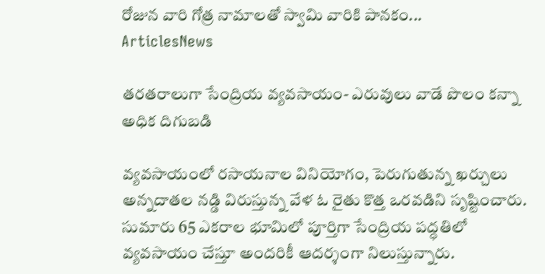రోజున వారి గోత్ర నామాలతో స్వామి వారికి పానకం...
ArticlesNews

తరతరాలుగా సేంద్రియ వ్యవసాయం- ఎరువులు వాడే పొలం కన్నా అధిక దిగుబడి

వ్యవసాయంలో రసాయనాల వినియోగం, పెరుగుతున్న ఖర్చులు అన్నదాతల నడ్డి విరుస్తున్న వేళ ఓ రైతు కొత్త ఒరవడిని సృష్టించారు. సుమారు 65 ఎకరాల భూమిలో పూర్తిగా సేంద్రియ పద్ధతిలో వ్యవసాయం చేస్తూ అందరికీ ఆదర్శంగా నిలుస్తున్నారు.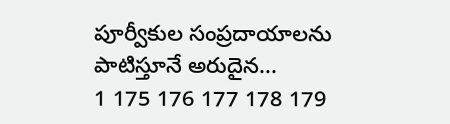పూర్వీకుల సంప్రదాయాలను పాటిస్తూనే అరుదైన...
1 175 176 177 178 179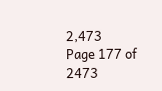2,473
Page 177 of 2473